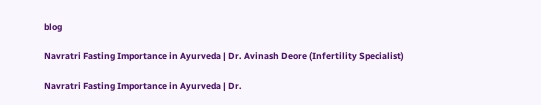blog

Navratri Fasting Importance in Ayurveda | Dr. Avinash Deore (Infertility Specialist)

Navratri Fasting Importance in Ayurveda | Dr.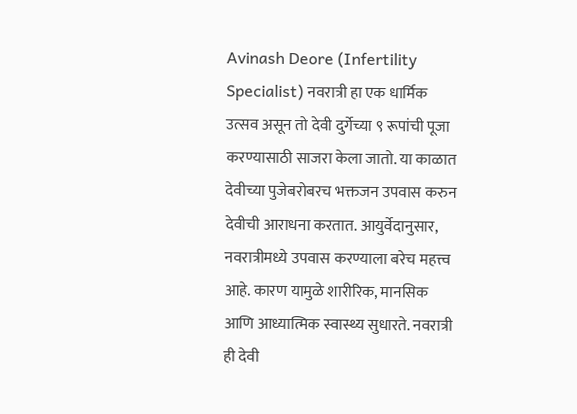Avinash Deore (Infertility Specialist) नवरात्री हा एक धार्मिक उत्सव असून तो देवी दुर्गेच्या ९ रूपांची पूजा करण्यासाठी साजरा केला जातो. या काळात देवीच्या पुजेबरोबरच भक्तजन उपवास करुन देवीची आराधना करतात. आयुर्वेदानुसार, नवरात्रीमध्ये उपवास करण्याला बरेच महत्त्व आहे. कारण यामुळे शारीरिक, मानसिक आणि आध्यात्मिक स्वास्थ्य सुधारते. नवरात्री ही देवी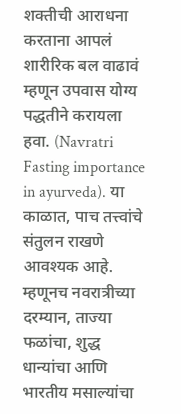शक्तीची आराधना करताना आपलं शारीरिक बल वाढावं म्हणून उपवास योग्य पद्धतीने करायला हवा. (Navratri Fasting importance in ayurveda). या काळात, पाच तत्त्वांचे संतुलन राखणे आवश्यक आहे. म्हणूनच नवरात्रीच्या दरम्यान, ताज्या फळांचा, शुद्ध धान्यांचा आणि भारतीय मसाल्यांचा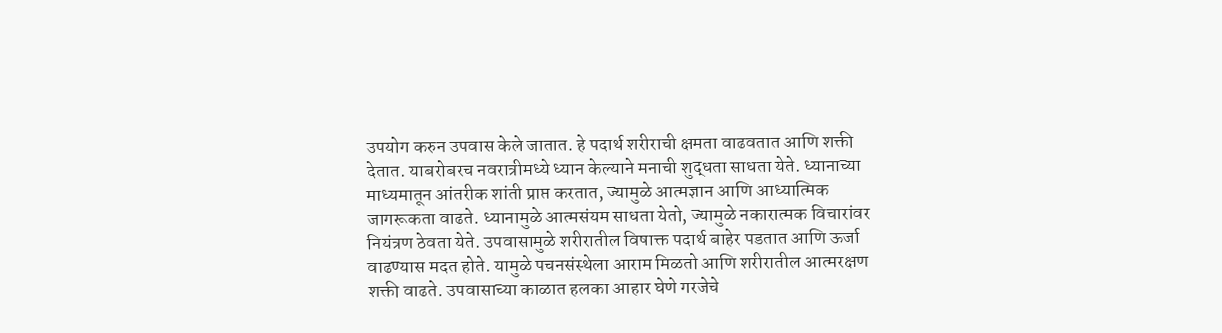उपयोग करुन उपवास केले जातात. हे पदार्थ शरीराची क्षमता वाढवतात आणि शक्ती देतात. याबरोबरच नवरात्रीमध्ये ध्यान केल्याने मनाची शुद्धता साधता येते. ध्यानाच्या माध्यमातून आंतरीक शांती प्राप्त करतात, ज्यामुळे आत्मज्ञान आणि आध्यात्मिक जागरूकता वाढते. ध्यानामुळे आत्मसंयम साधता येतो, ज्यामुळे नकारात्मक विचारांवर नियंत्रण ठेवता येते. उपवासामुळे शरीरातील विषाक्त पदार्थ बाहेर पडतात आणि ऊर्जा वाढण्यास मदत होते. यामुळे पचनसंस्थेला आराम मिळतो आणि शरीरातील आत्मरक्षण शक्ती वाढते. उपवासाच्या काळात हलका आहार घेणे गरजेचे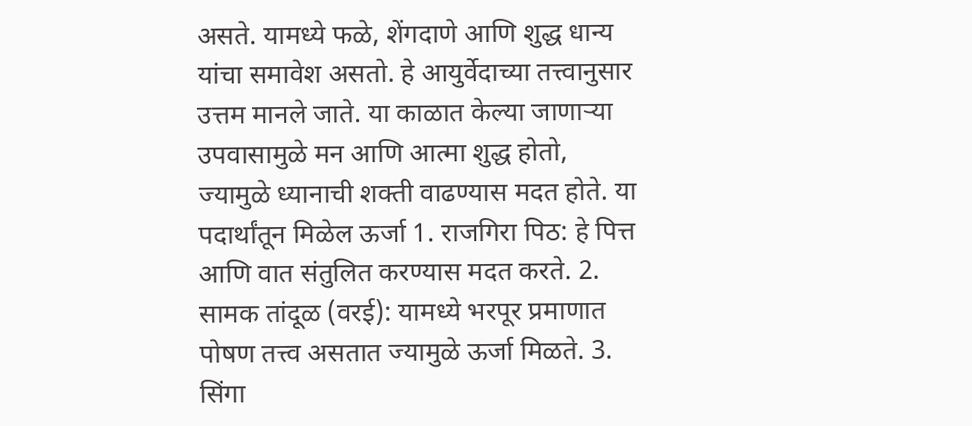असते. यामध्ये फळे, शेंगदाणे आणि शुद्ध धान्य यांचा समावेश असतो. हे आयुर्वेदाच्या तत्त्वानुसार उत्तम मानले जाते. या काळात केल्या जाणाऱ्या उपवासामुळे मन आणि आत्मा शुद्ध होतो, ज्यामुळे ध्यानाची शक्ती वाढण्यास मदत होते. या पदार्थांतून मिळेल ऊर्जा 1. राजगिरा पिठ: हे पित्त आणि वात संतुलित करण्यास मदत करते. 2. सामक तांदूळ (वरई): यामध्ये भरपूर प्रमाणात पोषण तत्त्व असतात ज्यामुळे ऊर्जा मिळते. 3. सिंगा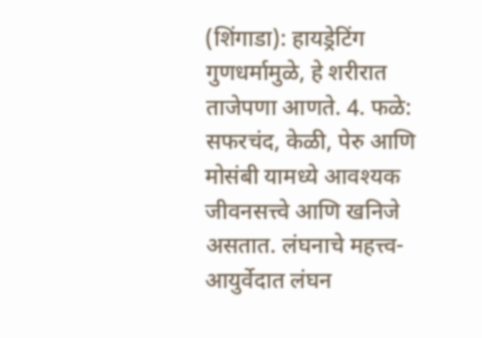(शिंगाडा): हायड्रेटिंग गुणधर्मामुळे, हे शरीरात ताजेपणा आणते. 4. फळे: सफरचंद, केळी, पेरु आणि मोसंबी यामध्ये आवश्यक जीवनसत्त्वे आणि खनिजे असतात. लंघनाचे महत्त्व- आयुर्वेदात लंघन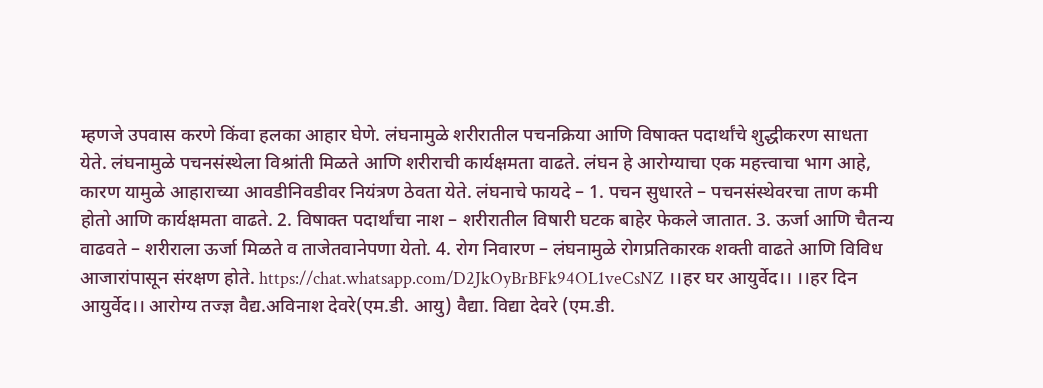म्हणजे उपवास करणे किंवा हलका आहार घेणे. लंघनामुळे शरीरातील पचनक्रिया आणि विषाक्त पदार्थांचे शुद्धीकरण साधता येते. लंघनामुळे पचनसंस्थेला विश्रांती मिळते आणि शरीराची कार्यक्षमता वाढते. लंघन हे आरोग्याचा एक महत्त्वाचा भाग आहे, कारण यामुळे आहाराच्या आवडीनिवडीवर नियंत्रण ठेवता येते. लंघनाचे फायदे – 1. पचन सुधारते – पचनसंस्थेवरचा ताण कमी होतो आणि कार्यक्षमता वाढते. 2. विषाक्त पदार्थांचा नाश – शरीरातील विषारी घटक बाहेर फेकले जातात. 3. ऊर्जा आणि चैतन्य वाढवते – शरीराला ऊर्जा मिळते व ताजेतवानेपणा येतो. 4. रोग निवारण – लंघनामुळे रोगप्रतिकारक शक्ती वाढते आणि विविध आजारांपासून संरक्षण होते. https://chat.whatsapp.com/D2JkOyBrBFk94OL1veCsNZ ।।हर घर आयुर्वेद।। ।।हर दिन आयुर्वेद।। आरोग्य तज्ज्ञ वैद्य.अविनाश देवरे(एम.डी. आयु) वैद्या. विद्या देवरे (एम.डी.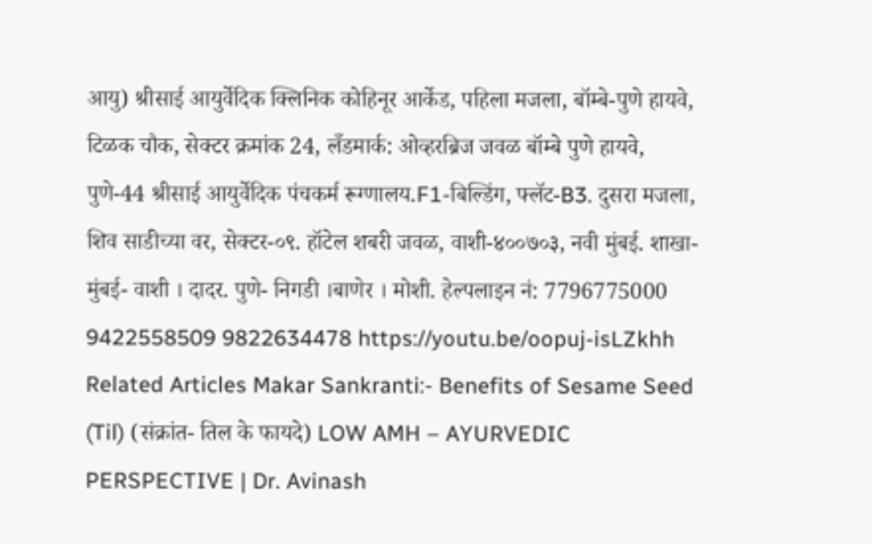आयु) श्रीसाई आयुर्वेदिक क्लिनिक कोहिनूर आर्केड, पहिला मजला, बॉम्बे-पुणे हायवे, टिळक चौक, सेक्टर क्रमांक 24, लँडमार्क: ओव्हरब्रिज जवळ बॉम्बे पुणे हायवे, पुणे-44 श्रीसाई आयुर्वेदिक पंचकर्म रूग्णालय.F1-बिल्डिंग, फ्लॅट-B3. दुसरा मजला, शिव साडीच्या वर, सेक्टर-०९. हॉटेल शबरी जवळ, वाशी-४००७०३, नवी मुंबई. शाखा- मुंबई- वाशी । दादर. पुणे- निगडी ।बाणेर । मोशी. हेल्पलाइन नं: 7796775000 9422558509 9822634478 https://youtu.be/oopuj-isLZkhh Related Articles Makar Sankranti:- Benefits of Sesame Seed (Til) (संक्रांत- तिल के फायदे) LOW AMH – AYURVEDIC PERSPECTIVE | Dr. Avinash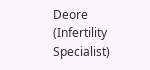Deore (Infertility Specialist)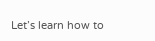Let’s learn how to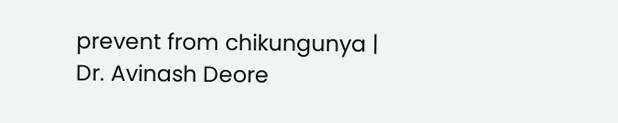prevent from chikungunya | Dr. Avinash Deore